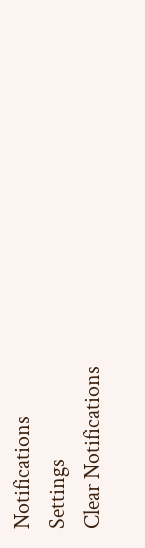Notifications
Settings
Clear Notifications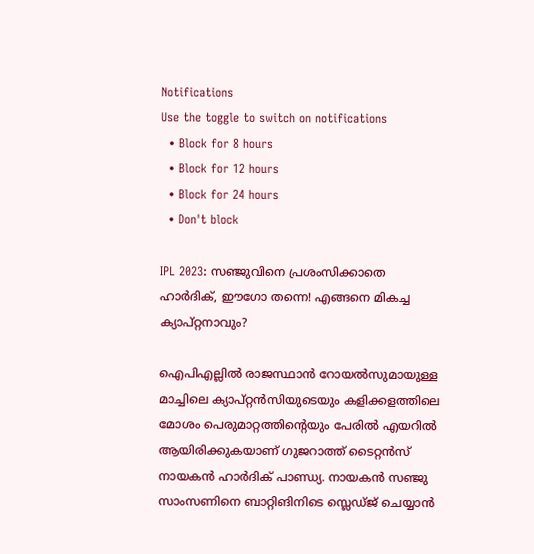Notifications
Use the toggle to switch on notifications
  • Block for 8 hours
  • Block for 12 hours
  • Block for 24 hours
  • Don't block

IPL 2023: സഞ്ജുവിനെ പ്രശംസിക്കാതെ ഹാര്‍ദിക്, ഈഗോ തന്നെ! എങ്ങനെ മികച്ച ക്യാപ്റ്റനാവും?

ഐപിഎല്ലില്‍ രാജസ്ഥാന്‍ റോയല്‍സുമായുള്ള മാച്ചിലെ ക്യാപ്റ്റന്‍സിയുടെയും കളിക്കളത്തിലെ മോശം പെരുമാറ്റത്തിന്റെയും പേരില്‍ എയറില്‍ ആയിരിക്കുകയാണ് ഗുജറാത്ത് ടൈറ്റന്‍സ് നായകന്‍ ഹാര്‍ദിക് പാണ്ഡ്യ. നായകന്‍ സഞ്ജു സാംസണിനെ ബാറ്റിങിനിടെ സ്ലെഡ്ജ് ചെയ്യാന്‍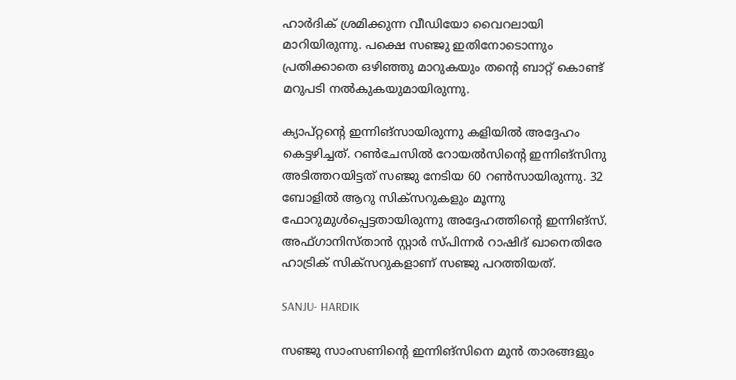ഹാര്‍ദിക് ശ്രമിക്കുന്ന വീഡിയോ വൈറലായി മാറിയിരുന്നു. പക്ഷെ സഞ്ജു ഇതിനോടൊന്നും പ്രതിക്കാതെ ഒഴിഞ്ഞു മാറുകയും തന്റെ ബാറ്റ് കൊണ്ട് മറുപടി നല്‍കുകയുമായിരുന്നു.

ക്യാപ്റ്റന്റെ ഇന്നിങ്‌സായിരുന്നു കളിയില്‍ അദ്ദേഹം കെട്ടഴിച്ചത്. റണ്‍ചേസില്‍ റോയല്‍സിന്റെ ഇന്നിങ്‌സിനു അടിത്തറയിട്ടത് സഞ്ജു നേടിയ 60 റണ്‍സായിരുന്നു. 32 ബോളില്‍ ആറു സിക്‌സറുകളും മൂന്നു ഫോറുമുള്‍പ്പെട്ടതായിരുന്നു അദ്ദേഹത്തിന്റെ ഇന്നിങ്‌സ്. അഫ്ഗാനിസ്താന്‍ സ്റ്റാര്‍ സ്പിന്നര്‍ റാഷിദ് ഖാനെതിരേ ഹാട്രിക് സിക്‌സറുകളാണ് സഞ്ജു പറത്തിയത്.

SANJU- HARDIK

സഞ്ജു സാംസണിന്റെ ഇന്നിങ്‌സിനെ മുന്‍ താരങ്ങളും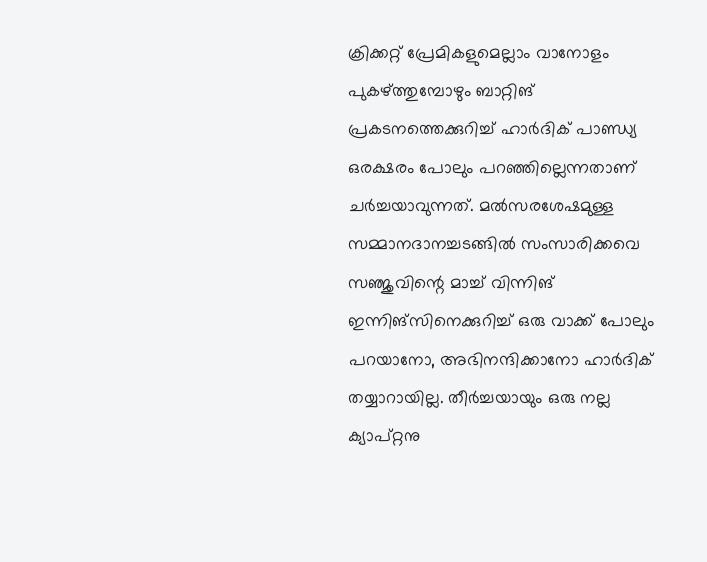ക്രിക്കറ്റ് പ്രേമികളുമെല്ലാം വാനോളം പുകഴ്ത്തുമ്പോഴും ബാറ്റിങ് പ്രകടനത്തെക്കുറിച്ച് ഹാര്‍ദിക് പാണ്ഡ്യ ഒരക്ഷരം പോലും പറഞ്ഞില്ലെന്നതാണ് ചര്‍ച്ചയാവുന്നത്. മല്‍സരശേഷമുള്ള സമ്മാനദാനച്ചടങ്ങില്‍ സംസാരിക്കവെ സഞ്ജുവിന്റെ മാച്ച് വിന്നിങ് ഇന്നിങ്‌സിനെക്കുറിച്ച് ഒരു വാക്ക് പോലും പറയാനോ, അഭിനന്ദിക്കാനോ ഹാര്‍ദിക് തയ്യാറായില്ല. തീര്‍ച്ചയായും ഒരു നല്ല ക്യാപ്റ്റനു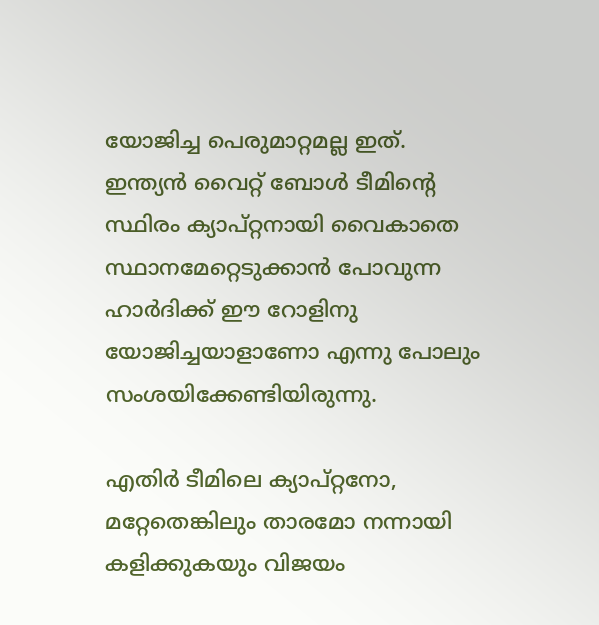യോജിച്ച പെരുമാറ്റമല്ല ഇത്. ഇന്ത്യന്‍ വൈറ്റ് ബോള്‍ ടീമിന്റെ സ്ഥിരം ക്യാപ്റ്റനായി വൈകാതെ സ്ഥാനമേറ്റെടുക്കാന്‍ പോവുന്ന ഹാര്‍ദിക്ക് ഈ റോളിനു യോജിച്ചയാളാണോ എന്നു പോലും സംശയിക്കേണ്ടിയിരുന്നു.

എതിര്‍ ടീമിലെ ക്യാപ്റ്റനോ, മറ്റേതെങ്കിലും താരമോ നന്നായി കളിക്കുകയും വിജയം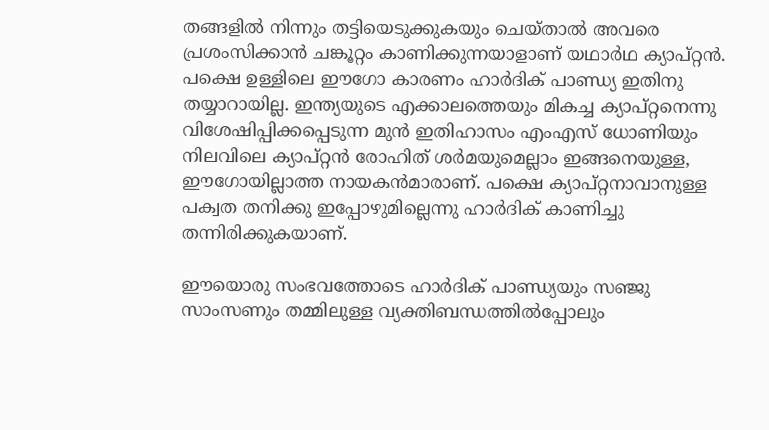തങ്ങളില്‍ നിന്നും തട്ടിയെടുക്കുകയും ചെയ്താല്‍ അവരെ പ്രശംസിക്കാന്‍ ചങ്കൂറ്റം കാണിക്കുന്നയാളാണ് യഥാര്‍ഥ ക്യാപ്റ്റന്‍. പക്ഷെ ഉള്ളിലെ ഈഗോ കാരണം ഹാര്‍ദിക് പാണ്ഡ്യ ഇതിനു തയ്യാറായില്ല. ഇന്ത്യയുടെ എക്കാലത്തെയും മികച്ച ക്യാപ്റ്റനെന്നു വിശേഷിപ്പിക്കപ്പെടുന്ന മുന്‍ ഇതിഹാസം എംഎസ് ധോണിയും നിലവിലെ ക്യാപ്റ്റന്‍ രോഹിത് ശര്‍മയുമെല്ലാം ഇങ്ങനെയുള്ള, ഈഗോയില്ലാത്ത നായകന്‍മാരാണ്. പക്ഷെ ക്യാപ്റ്റനാവാനുള്ള പക്വത തനിക്കു ഇപ്പോഴുമില്ലെന്നു ഹാര്‍ദിക് കാണിച്ചു തന്നിരിക്കുകയാണ്.

ഈയൊരു സംഭവത്തോടെ ഹാര്‍ദിക് പാണ്ഡ്യയും സഞ്ജു സാംസണും തമ്മിലുള്ള വ്യക്തിബന്ധത്തില്‍പ്പോലും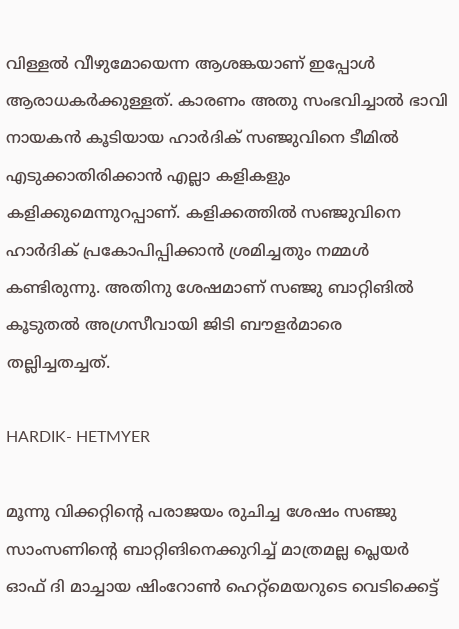വിള്ളല്‍ വീഴുമോയെന്ന ആശങ്കയാണ് ഇപ്പോള്‍ ആരാധകര്‍ക്കുള്ളത്. കാരണം അതു സംഭവിച്ചാല്‍ ഭാവി നായകന്‍ കൂടിയായ ഹാര്‍ദിക് സഞ്ജുവിനെ ടീമില്‍ എടുക്കാതിരിക്കാന്‍ എല്ലാ കളികളും കളിക്കുമെന്നുറപ്പാണ്. കളിക്കത്തില്‍ സഞ്ജുവിനെ ഹാര്‍ദിക് പ്രകോപിപ്പിക്കാന്‍ ശ്രമിച്ചതും നമ്മള്‍ കണ്ടിരുന്നു. അതിനു ശേഷമാണ് സഞ്ജു ബാറ്റിങില്‍ കൂടുതല്‍ അഗ്രസീവായി ജിടി ബൗളര്‍മാരെ തല്ലിച്ചതച്ചത്.

HARDIK- HETMYER

മൂന്നു വിക്കറ്റിന്റെ പരാജയം രുചിച്ച ശേഷം സഞ്ജു സാംസണിന്റെ ബാറ്റിങിനെക്കുറിച്ച് മാത്രമല്ല പ്ലെയര്‍ ഓഫ് ദി മാച്ചായ ഷിംറോണ്‍ ഹെറ്റ്‌മെയറുടെ വെടിക്കെട്ട്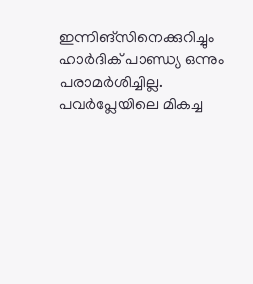ഇന്നിങ്‌സിനെക്കുറിച്ചും ഹാര്‍ദിക് പാണ്ഡ്യ ഒന്നും പരാമര്‍ശിച്ചില്ല. പവര്‍പ്ലേയിലെ മികച്ച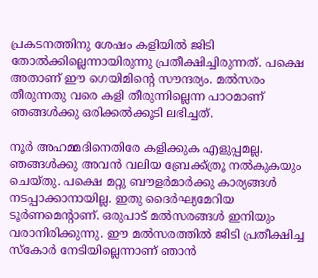പ്രകടനത്തിനു ശേഷം കളിയില്‍ ജിടി തോല്‍ക്കില്ലെന്നായിരുന്നു പ്രതീക്ഷിച്ചിരുന്നത്. പക്ഷെ അതാണ് ഈ ഗെയിമിന്റെ സൗന്ദര്യം. മല്‍സരം തീരുന്നതു വരെ കളി തീരുന്നില്ലെന്ന പാഠമാണ് ഞങ്ങള്‍ക്കു ഒരിക്കല്‍ക്കൂടി ലഭിച്ചത്.

നൂര്‍ അഹമ്മദിനെതിരേ കളിക്കുക എളുപ്പമല്ല. ഞങ്ങള്‍ക്കു അവന്‍ വലിയ ബ്രേക്ക്ത്രൂ നല്‍കുകയും ചെയ്തു. പക്ഷെ മറ്റു ബൗളര്‍മാര്‍ക്കു കാര്യങ്ങള്‍ നടപ്പാക്കാനായില്ല. ഇതു ദൈര്‍ഘ്യമേറിയ ടൂര്‍ണമെന്റാണ്. ഒരുപാട് മല്‍സരങ്ങള്‍ ഇനിയും വരാനിരിക്കുന്നു. ഈ മല്‍സരത്തില്‍ ജിടി പ്രതീക്ഷിച്ച സ്‌കോര്‍ നേടിയില്ലെന്നാണ് ഞാന്‍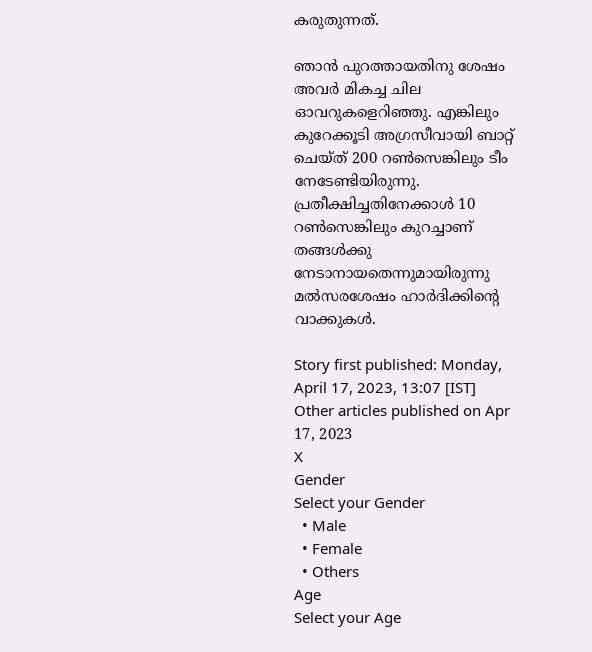കരുതുന്നത്.

ഞാന്‍ പുറത്തായതിനു ശേഷം അവര്‍ മികച്ച ചില ഓവറുകളെറിഞ്ഞു. എങ്കിലും കുറേക്കൂടി അഗ്രസീവായി ബാറ്റ് ചെയ്ത് 200 റണ്‍സെങ്കിലും ടീം നേടേണ്ടിയിരുന്നു. പ്രതീക്ഷിച്ചതിനേക്കാള്‍ 10 റണ്‍സെങ്കിലും കുറച്ചാണ് തങ്ങള്‍ക്കു നേടാനായതെന്നുമായിരുന്നു മല്‍സരശേഷം ഹാര്‍ദിക്കിന്റെ വാക്കുകള്‍.

Story first published: Monday, April 17, 2023, 13:07 [IST]
Other articles published on Apr 17, 2023
X
Gender
Select your Gender
  • Male
  • Female
  • Others
Age
Select your Age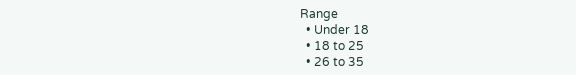Range
  • Under 18
  • 18 to 25
  • 26 to 35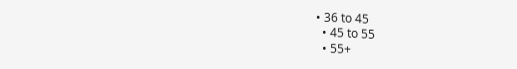• 36 to 45
  • 45 to 55
  • 55+